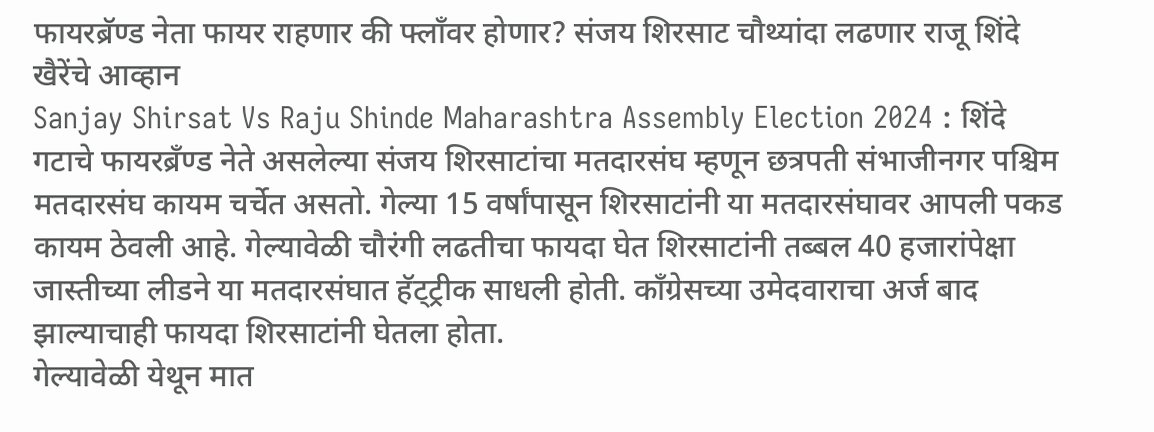फायरब्रॅण्ड नेता फायर राहणार की फ्लाँवर होणार? संजय शिरसाट चौथ्यांदा लढणार राजू शिंदे खैरेंचे आव्हान
Sanjay Shirsat Vs Raju Shinde Maharashtra Assembly Election 2024 : शिंदे गटाचे फायरब्रँण्ड नेते असलेल्या संजय शिरसाटांचा मतदारसंघ म्हणून छत्रपती संभाजीनगर पश्चिम मतदारसंघ कायम चर्चेत असतो. गेल्या 15 वर्षांपासून शिरसाटांनी या मतदारसंघावर आपली पकड कायम ठेवली आहे. गेल्यावेळी चौरंगी लढतीचा फायदा घेत शिरसाटांनी तब्बल 40 हजारांपेक्षा जास्तीच्या लीडने या मतदारसंघात हॅट्ट्रीक साधली होती. काँग्रेसच्या उमेदवाराचा अर्ज बाद झाल्याचाही फायदा शिरसाटांनी घेतला होता.
गेल्यावेळी येथून मात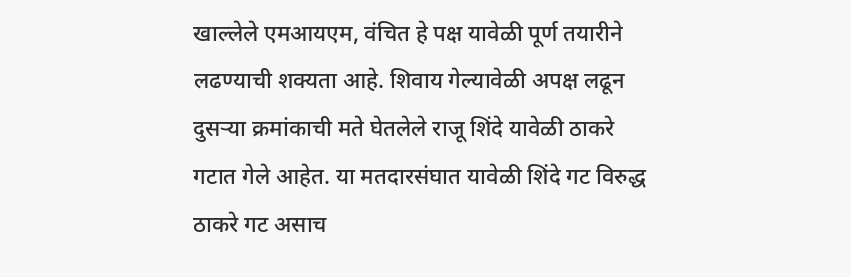खाल्लेले एमआयएम, वंचित हे पक्ष यावेळी पूर्ण तयारीने लढण्याची शक्यता आहे. शिवाय गेल्यावेळी अपक्ष लढून दुसऱ्या क्रमांकाची मते घेतलेले राजू शिंदे यावेळी ठाकरे गटात गेले आहेत. या मतदारसंघात यावेळी शिंदे गट विरुद्ध ठाकरे गट असाच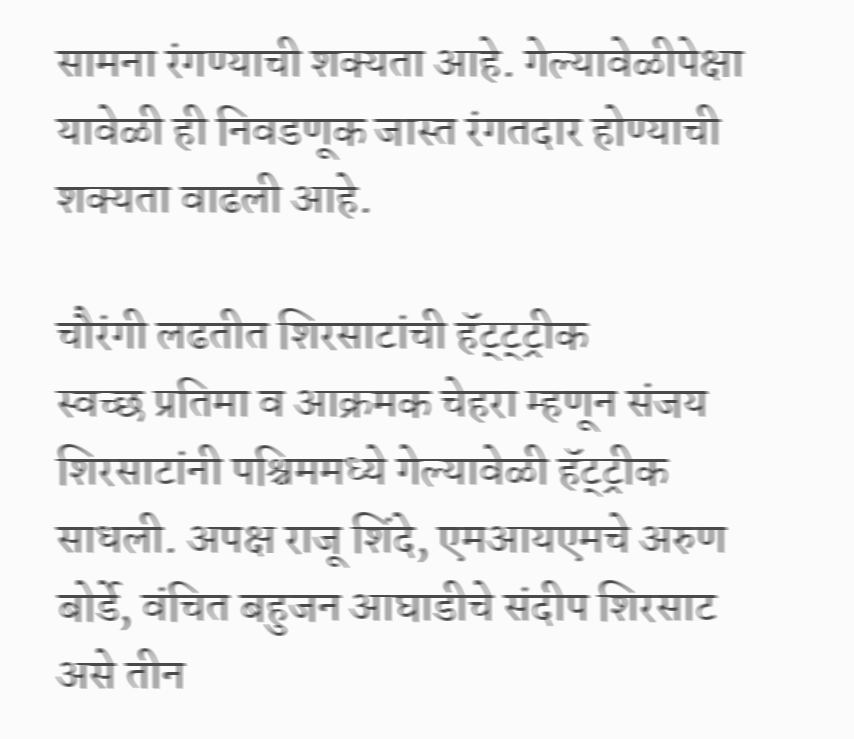सामना रंगण्याची शक्यता आहे. गेल्यावेळीपेक्षा यावेळी ही निवडणूक जास्त रंगतदार होण्याची शक्यता वाढली आहे.

चौरंगी लढतीत शिरसाटांची हॅट्ट्ट्रीक
स्वच्छ प्रतिमा व आक्रमक चेहरा म्हणून संजय शिरसाटांनी पश्चिममध्ये गेल्यावेळी हॅट्ट्रीक साधली. अपक्ष राजू शिंदे, एमआयएमचे अरुण बोर्डे, वंचित बहुजन आघाडीचे संदीप शिरसाट असे तीन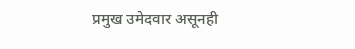प्रमुख उमेदवार असूनही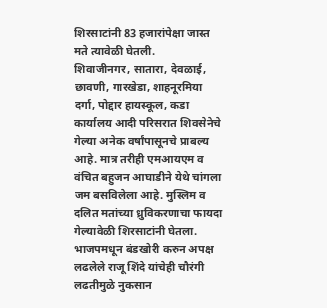शिरसाटांनी 83 हजारांपेक्षा जास्त मते त्यावेळी घेतली.
शिवाजीनगर, सातारा, देवळाई, छावणी, गारखेडा, शाहनूरमिया दर्गा, पोद्दार हायस्कूल, कडा कार्यालय आदी परिसरात शिवसेनेचे गेल्या अनेक वर्षांपासूनचे प्राबल्य आहे. मात्र तरीही एमआयएम व वंचित बहुजन आघाडीने येथे चांगला जम बसविलेला आहे. मुस्लिम व दलित मतांच्या ध्रुविकरणाचा फायदा गेल्यावेळी शिरसाटांनी घेतला. भाजपमधून बंडखोरी करुन अपक्ष लढलेले राजू शिंदे यांचेही चौरंगी लढतीमुळे नुकसान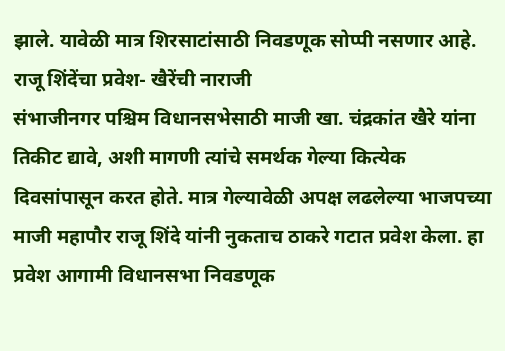झाले. यावेळी मात्र शिरसाटांसाठी निवडणूक सोप्पी नसणार आहे.
राजू शिंदेंचा प्रवेश- खैरेंची नाराजी
संभाजीनगर पश्चिम विधानसभेसाठी माजी खा. चंद्रकांत खैरे यांना तिकीट द्यावे, अशी मागणी त्यांचे समर्थक गेल्या कित्येक दिवसांपासून करत होते. मात्र गेल्यावेळी अपक्ष लढलेल्या भाजपच्या माजी महापौर राजू शिंदे यांनी नुकताच ठाकरे गटात प्रवेश केला. हा प्रवेश आगामी विधानसभा निवडणूक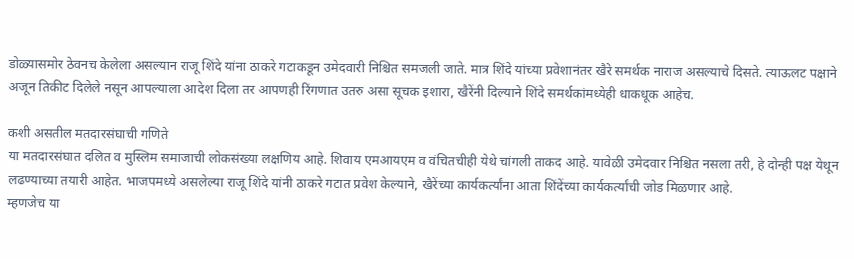डोळ्यासमोर ठेवनच केलेला असल्यान राजू शिंदे यांना ठाकरे गटाकडून उमेदवारी निश्चित समजली जाते. मात्र शिंदे यांच्या प्रवेशानंतर खैरे समर्थक नाराज असल्याचे दिसते. त्याऊलट पक्षाने अजून तिकीट दिलेले नसून आपल्याला आदेश दिला तर आपणही रिंगणात उतरु असा सूचक इशारा, खैरेंनी दिल्याने शिंदे समर्थकांमध्येही धाकधूक आहेच.

कशी असतील मतदारसंघाची गणिते
या मतदारसंघात दलित व मुस्लिम समाजाची लोकसंख्या लक्षणिय आहे. शिवाय एमआयएम व वंचितचीही येथे चांगली ताकद आहे. यावेळी उमेदवार निश्चित नसला तरी, हे दोन्ही पक्ष येथून लढण्याच्या तयारी आहेत. भाजपमध्ये असलेल्या राजू शिंदे यांनी ठाकरे गटात प्रवेश केल्याने, खैरेंच्या कार्यकर्त्यांना आता शिंदेंच्या कार्यकर्त्यांची जोड मिळणार आहे.
म्हणजेच या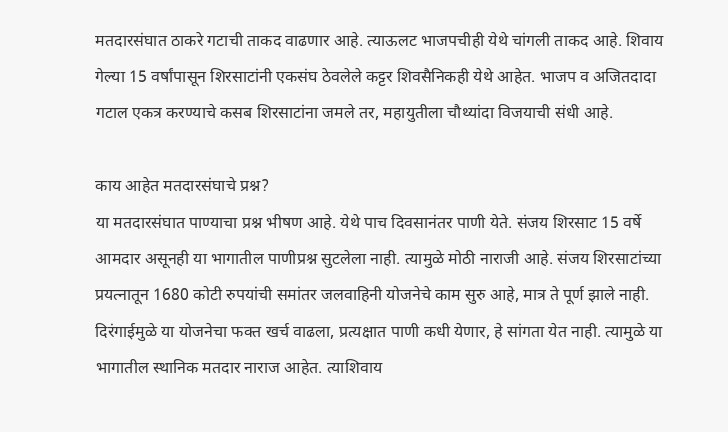मतदारसंघात ठाकरे गटाची ताकद वाढणार आहे. त्याऊलट भाजपचीही येथे चांगली ताकद आहे. शिवाय गेल्या 15 वर्षांपासून शिरसाटांनी एकसंघ ठेवलेले कट्टर शिवसैनिकही येथे आहेत. भाजप व अजितदादा गटाल एकत्र करण्याचे कसब शिरसाटांना जमले तर, महायुतीला चौथ्यांदा विजयाची संधी आहे.

काय आहेत मतदारसंघाचे प्रश्न?
या मतदारसंघात पाण्याचा प्रश्न भीषण आहे. येथे पाच दिवसानंतर पाणी येते. संजय शिरसाट 15 वर्षे आमदार असूनही या भागातील पाणीप्रश्न सुटलेला नाही. त्यामुळे मोठी नाराजी आहे. संजय शिरसाटांच्या प्रयत्नातून 1680 कोटी रुपयांची समांतर जलवाहिनी योजनेचे काम सुरु आहे, मात्र ते पूर्ण झाले नाही. दिरंगाईमुळे या योजनेचा फक्त खर्च वाढला, प्रत्यक्षात पाणी कधी येणार, हे सांगता येत नाही. त्यामुळे या भागातील स्थानिक मतदार नाराज आहेत. त्याशिवाय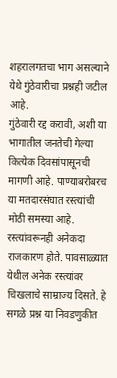शहरालगतचा भाग असल्याने येथे गुंठेवारीचा प्रश्नही जटील आहे.
गुंठेवारी रद्द करावी, अशी या भागातील जनतेची गेल्या कित्येक दिवसांपासूनची मागणी आहे. पाण्याबरोबरच या मतदारसंघात रस्त्यांची मोठी समस्या आहे. रस्त्यांवरूनही अनेकदा राजकारण होते. पावसाळ्यात येथील अनेक रस्त्यांवर चिखलाचे साम्राज्य दिसते. हे सगळे प्रश्न या निवडणुकीत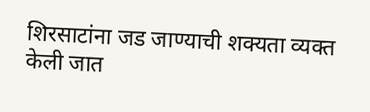शिरसाटांना जड जाण्याची शक्यता व्यक्त केली जात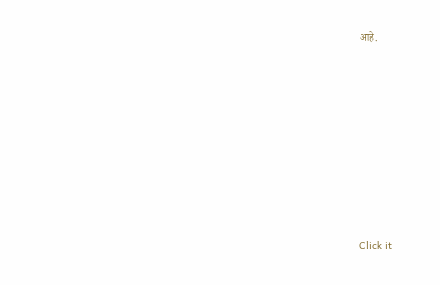आहे.












Click it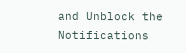and Unblock the Notifications